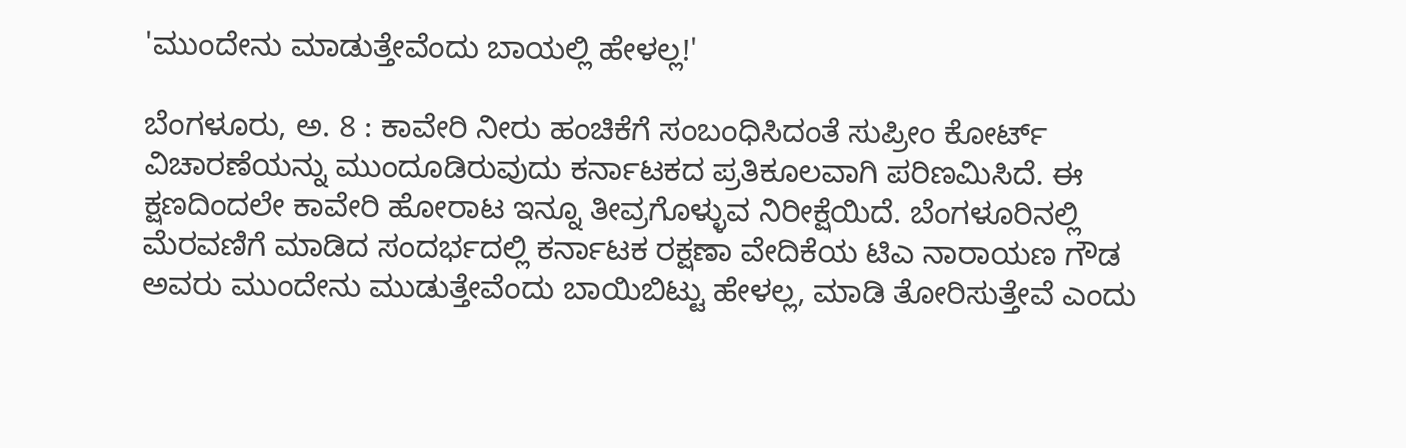'ಮುಂದೇನು ಮಾಡುತ್ತೇವೆಂದು ಬಾಯಲ್ಲಿ ಹೇಳಲ್ಲ!'

ಬೆಂಗಳೂರು, ಅ. 8 : ಕಾವೇರಿ ನೀರು ಹಂಚಿಕೆಗೆ ಸಂಬಂಧಿಸಿದಂತೆ ಸುಪ್ರೀಂ ಕೋರ್ಟ್ ವಿಚಾರಣೆಯನ್ನು ಮುಂದೂಡಿರುವುದು ಕರ್ನಾಟಕದ ಪ್ರತಿಕೂಲವಾಗಿ ಪರಿಣಮಿಸಿದೆ. ಈ ಕ್ಷಣದಿಂದಲೇ ಕಾವೇರಿ ಹೋರಾಟ ಇನ್ನೂ ತೀವ್ರಗೊಳ್ಳುವ ನಿರೀಕ್ಷೆಯಿದೆ. ಬೆಂಗಳೂರಿನಲ್ಲಿ ಮೆರವಣಿಗೆ ಮಾಡಿದ ಸಂದರ್ಭದಲ್ಲಿ ಕರ್ನಾಟಕ ರಕ್ಷಣಾ ವೇದಿಕೆಯ ಟಿಎ ನಾರಾಯಣ ಗೌಡ ಅವರು ಮುಂದೇನು ಮುಡುತ್ತೇವೆಂದು ಬಾಯಿಬಿಟ್ಟು ಹೇಳಲ್ಲ, ಮಾಡಿ ತೋರಿಸುತ್ತೇವೆ ಎಂದು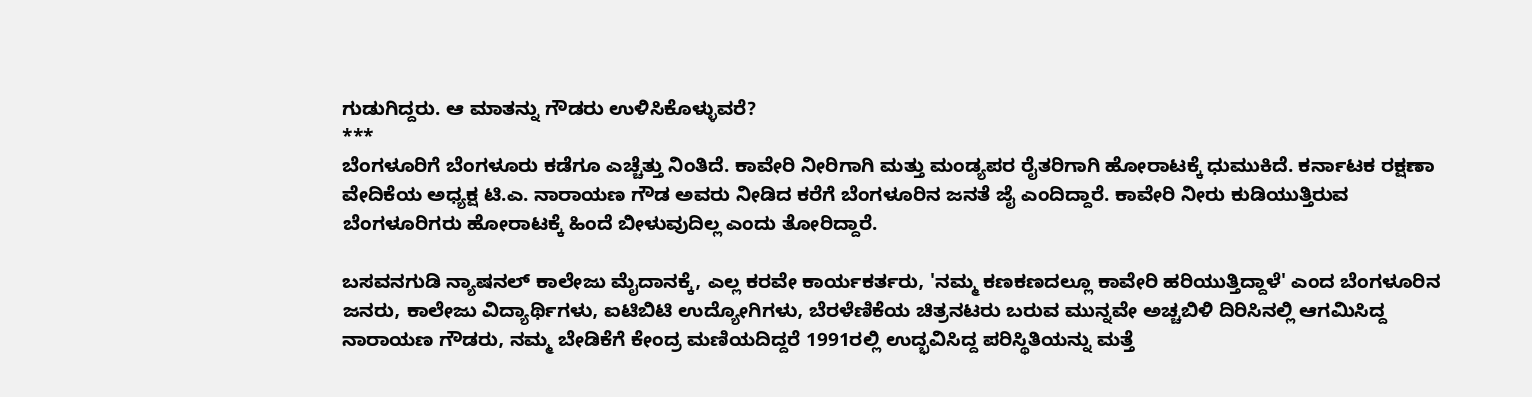ಗುಡುಗಿದ್ದರು. ಆ ಮಾತನ್ನು ಗೌಡರು ಉಳಿಸಿಕೊಳ್ಳುವರೆ?
***
ಬೆಂಗಳೂರಿಗೆ ಬೆಂಗಳೂರು ಕಡೆಗೂ ಎಚ್ಚೆತ್ತು ನಿಂತಿದೆ. ಕಾವೇರಿ ನೀರಿಗಾಗಿ ಮತ್ತು ಮಂಡ್ಯಪರ ರೈತರಿಗಾಗಿ ಹೋರಾಟಕ್ಕೆ ಧುಮುಕಿದೆ. ಕರ್ನಾಟಕ ರಕ್ಷಣಾ ವೇದಿಕೆಯ ಅಧ್ಯಕ್ಷ ಟಿ.ಎ. ನಾರಾಯಣ ಗೌಡ ಅವರು ನೀಡಿದ ಕರೆಗೆ ಬೆಂಗಳೂರಿನ ಜನತೆ ಜೈ ಎಂದಿದ್ದಾರೆ. ಕಾವೇರಿ ನೀರು ಕುಡಿಯುತ್ತಿರುವ ಬೆಂಗಳೂರಿಗರು ಹೋರಾಟಕ್ಕೆ ಹಿಂದೆ ಬೀಳುವುದಿಲ್ಲ ಎಂದು ತೋರಿದ್ದಾರೆ.

ಬಸವನಗುಡಿ ನ್ಯಾಷನಲ್ ಕಾಲೇಜು ಮೈದಾನಕ್ಕೆ, ಎಲ್ಲ ಕರವೇ ಕಾರ್ಯಕರ್ತರು, 'ನಮ್ಮ ಕಣಕಣದಲ್ಲೂ ಕಾವೇರಿ ಹರಿಯುತ್ತಿದ್ದಾಳೆ' ಎಂದ ಬೆಂಗಳೂರಿನ ಜನರು, ಕಾಲೇಜು ವಿದ್ಯಾರ್ಥಿಗಳು, ಐಟಿಬಿಟಿ ಉದ್ಯೋಗಿಗಳು, ಬೆರಳೆಣಿಕೆಯ ಚಿತ್ರನಟರು ಬರುವ ಮುನ್ನವೇ ಅಚ್ಚಬಿಳಿ ದಿರಿಸಿನಲ್ಲಿ ಆಗಮಿಸಿದ್ದ ನಾರಾಯಣ ಗೌಡರು, ನಮ್ಮ ಬೇಡಿಕೆಗೆ ಕೇಂದ್ರ ಮಣಿಯದಿದ್ದರೆ 1991ರಲ್ಲಿ ಉದ್ಭವಿಸಿದ್ದ ಪರಿಸ್ಥಿತಿಯನ್ನು ಮತ್ತೆ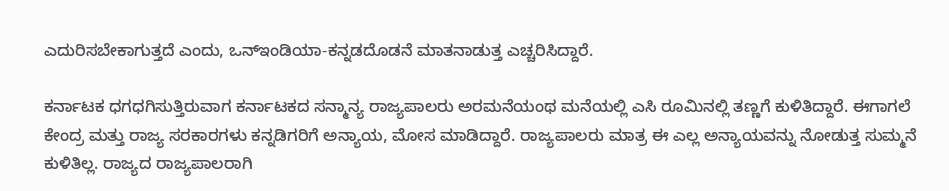ಎದುರಿಸಬೇಕಾಗುತ್ತದೆ ಎಂದು, ಒನ್ಇಂಡಿಯಾ-ಕನ್ನಡದೊಡನೆ ಮಾತನಾಡುತ್ತ ಎಚ್ಚರಿಸಿದ್ದಾರೆ.

ಕರ್ನಾಟಕ ಧಗಧಗಿಸುತ್ತಿರುವಾಗ ಕರ್ನಾಟಕದ ಸನ್ಮಾನ್ಯ ರಾಜ್ಯಪಾಲರು ಅರಮನೆಯಂಥ ಮನೆಯಲ್ಲಿ ಎಸಿ ರೂಮಿನಲ್ಲಿ ತಣ್ಣಗೆ ಕುಳಿತಿದ್ದಾರೆ. ಈಗಾಗಲೆ ಕೇಂದ್ರ ಮತ್ತು ರಾಜ್ಯ ಸರಕಾರಗಳು ಕನ್ನಡಿಗರಿಗೆ ಅನ್ಯಾಯ, ಮೋಸ ಮಾಡಿದ್ದಾರೆ. ರಾಜ್ಯಪಾಲರು ಮಾತ್ರ ಈ ಎಲ್ಲ ಅನ್ಯಾಯವನ್ನು ನೋಡುತ್ತ ಸುಮ್ಮನೆ ಕುಳಿತಿಲ್ಲ. ರಾಜ್ಯದ ರಾಜ್ಯಪಾಲರಾಗಿ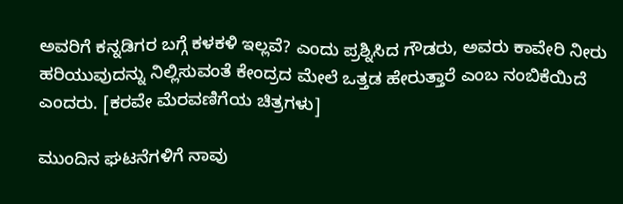ಅವರಿಗೆ ಕನ್ನಡಿಗರ ಬಗ್ಗೆ ಕಳಕಳಿ ಇಲ್ಲವೆ? ಎಂದು ಪ್ರಶ್ನಿಸಿದ ಗೌಡರು, ಅವರು ಕಾವೇರಿ ನೀರು ಹರಿಯುವುದನ್ನು ನಿಲ್ಲಿಸುವಂತೆ ಕೇಂದ್ರದ ಮೇಲೆ ಒತ್ತಡ ಹೇರುತ್ತಾರೆ ಎಂಬ ನಂಬಿಕೆಯಿದೆ ಎಂದರು. [ಕರವೇ ಮೆರವಣಿಗೆಯ ಚಿತ್ರಗಳು]

ಮುಂದಿನ ಘಟನೆಗಳಿಗೆ ನಾವು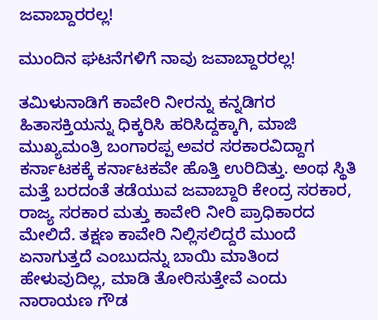ಜವಾಬ್ದಾರರಲ್ಲ!

ಮುಂದಿನ ಘಟನೆಗಳಿಗೆ ನಾವು ಜವಾಬ್ದಾರರಲ್ಲ!

ತಮಿಳುನಾಡಿಗೆ ಕಾವೇರಿ ನೀರನ್ನು ಕನ್ನಡಿಗರ ಹಿತಾಸಕ್ತಿಯನ್ನು ಧಿಕ್ಕರಿಸಿ ಹರಿಸಿದ್ದಕ್ಕಾಗಿ, ಮಾಜಿ ಮುಖ್ಯಮಂತ್ರಿ ಬಂಗಾರಪ್ಪ ಅವರ ಸರಕಾರವಿದ್ದಾಗ ಕರ್ನಾಟಕಕ್ಕೆ ಕರ್ನಾಟಕವೇ ಹೊತ್ತಿ ಉರಿದಿತ್ತು. ಅಂಥ ಸ್ಥಿತಿ ಮತ್ತೆ ಬರದಂತೆ ತಡೆಯುವ ಜವಾಬ್ದಾರಿ ಕೇಂದ್ರ ಸರಕಾರ, ರಾಜ್ಯ ಸರಕಾರ ಮತ್ತು ಕಾವೇರಿ ನೀರಿ ಪ್ರಾಧಿಕಾರದ ಮೇಲಿದೆ. ತಕ್ಷಣ ಕಾವೇರಿ ನಿಲ್ಲಿಸಲಿದ್ದರೆ ಮುಂದೆ ಏನಾಗುತ್ತದೆ ಎಂಬುದನ್ನು ಬಾಯಿ ಮಾತಿಂದ ಹೇಳುವುದಿಲ್ಲ, ಮಾಡಿ ತೋರಿಸುತ್ತೇವೆ ಎಂದು ನಾರಾಯಣ ಗೌಡ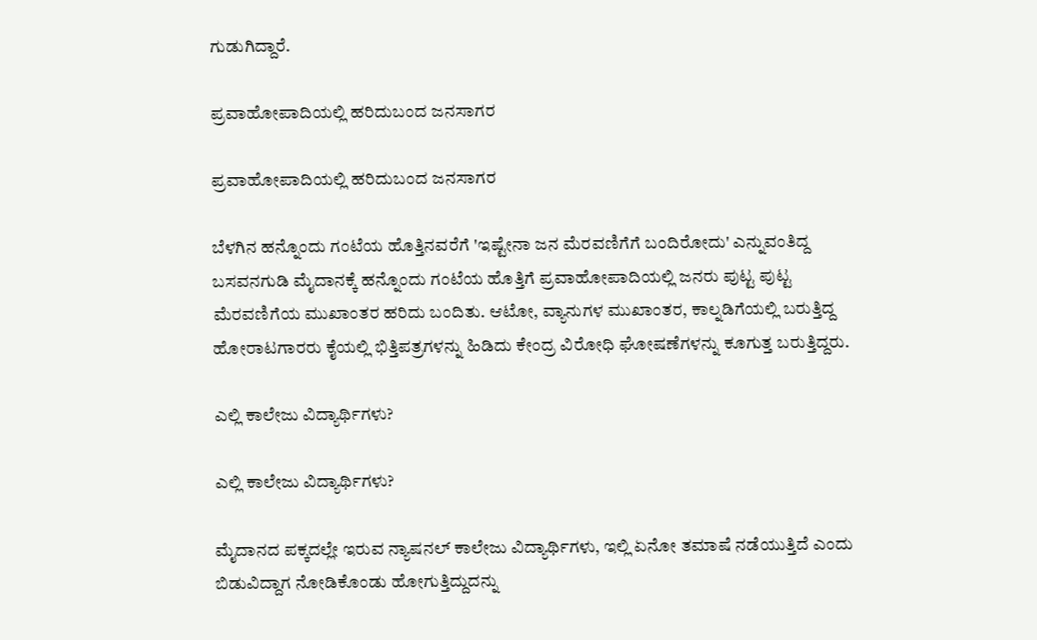ಗುಡುಗಿದ್ದಾರೆ.

ಪ್ರವಾಹೋಪಾದಿಯಲ್ಲಿ ಹರಿದುಬಂದ ಜನಸಾಗರ

ಪ್ರವಾಹೋಪಾದಿಯಲ್ಲಿ ಹರಿದುಬಂದ ಜನಸಾಗರ

ಬೆಳಗಿನ ಹನ್ನೊಂದು ಗಂಟೆಯ ಹೊತ್ತಿನವರೆಗೆ 'ಇಷ್ಟೇನಾ ಜನ ಮೆರವಣಿಗೆಗೆ ಬಂದಿರೋದು' ಎನ್ನುವಂತಿದ್ದ ಬಸವನಗುಡಿ ಮೈದಾನಕ್ಕೆ ಹನ್ನೊಂದು ಗಂಟೆಯ ಹೊತ್ತಿಗೆ ಪ್ರವಾಹೋಪಾದಿಯಲ್ಲಿ ಜನರು ಪುಟ್ಟ ಪುಟ್ಟ ಮೆರವಣಿಗೆಯ ಮುಖಾಂತರ ಹರಿದು ಬಂದಿತು. ಆಟೋ, ವ್ಯಾನುಗಳ ಮುಖಾಂತರ, ಕಾಲ್ನಡಿಗೆಯಲ್ಲಿ ಬರುತ್ತಿದ್ದ ಹೋರಾಟಗಾರರು ಕೈಯಲ್ಲಿ ಭಿತ್ತಿಪತ್ರಗಳನ್ನು ಹಿಡಿದು ಕೇಂದ್ರ ವಿರೋಧಿ ಘೋಷಣೆಗಳನ್ನು ಕೂಗುತ್ತ ಬರುತ್ತಿದ್ದರು.

ಎಲ್ಲಿ ಕಾಲೇಜು ವಿದ್ಯಾರ್ಥಿಗಳು?

ಎಲ್ಲಿ ಕಾಲೇಜು ವಿದ್ಯಾರ್ಥಿಗಳು?

ಮೈದಾನದ ಪಕ್ಕದಲ್ಲೇ ಇರುವ ನ್ಯಾಷನಲ್ ಕಾಲೇಜು ವಿದ್ಯಾರ್ಥಿಗಳು, ಇಲ್ಲಿ ಏನೋ ತಮಾಷೆ ನಡೆಯುತ್ತಿದೆ ಎಂದು ಬಿಡುವಿದ್ದಾಗ ನೋಡಿಕೊಂಡು ಹೋಗುತ್ತಿದ್ದುದನ್ನು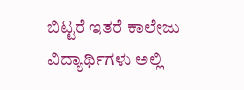ಬಿಟ್ಟರೆ ಇತರೆ ಕಾಲೇಜು ವಿದ್ಯಾರ್ಥಿಗಳು ಅಲ್ಲಿ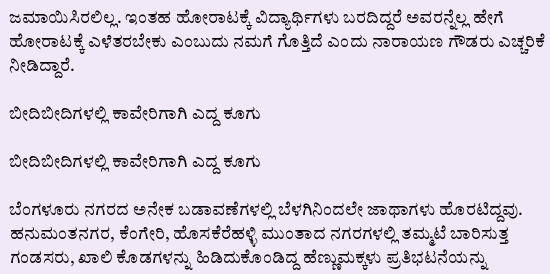ಜಮಾಯಿಸಿರಲಿಲ್ಲ. ಇಂತಹ ಹೋರಾಟಕ್ಕೆ ವಿದ್ಯಾರ್ಥಿಗಳು ಬರದಿದ್ದರೆ ಅವರನ್ನೆಲ್ಲ ಹೇಗೆ ಹೋರಾಟಕ್ಕೆ ಎಳೆತರಬೇಕು ಎಂಬುದು ನಮಗೆ ಗೊತ್ತಿದೆ ಎಂದು ನಾರಾಯಣ ಗೌಡರು ಎಚ್ಚರಿಕೆ ನೀಡಿದ್ದಾರೆ.

ಬೀದಿಬೀದಿಗಳಲ್ಲಿ ಕಾವೇರಿಗಾಗಿ ಎದ್ದ ಕೂಗು

ಬೀದಿಬೀದಿಗಳಲ್ಲಿ ಕಾವೇರಿಗಾಗಿ ಎದ್ದ ಕೂಗು

ಬೆಂಗಳೂರು ನಗರದ ಅನೇಕ ಬಡಾವಣೆಗಳಲ್ಲಿ ಬೆಳಗಿನಿಂದಲೇ ಜಾಥಾಗಳು ಹೊರಟಿದ್ದವು. ಹನುಮಂತನಗರ, ಕೆಂಗೇರಿ, ಹೊಸಕೆರೆಹಳ್ಳಿ ಮುಂತಾದ ನಗರಗಳಲ್ಲಿ ತಮ್ಮಟೆ ಬಾರಿಸುತ್ತ ಗಂಡಸರು, ಖಾಲಿ ಕೊಡಗಳನ್ನು ಹಿಡಿದುಕೊಂಡಿದ್ದ ಹೆಣ್ಣುಮಕ್ಕಳು ಪ್ರತಿಭಟನೆಯನ್ನು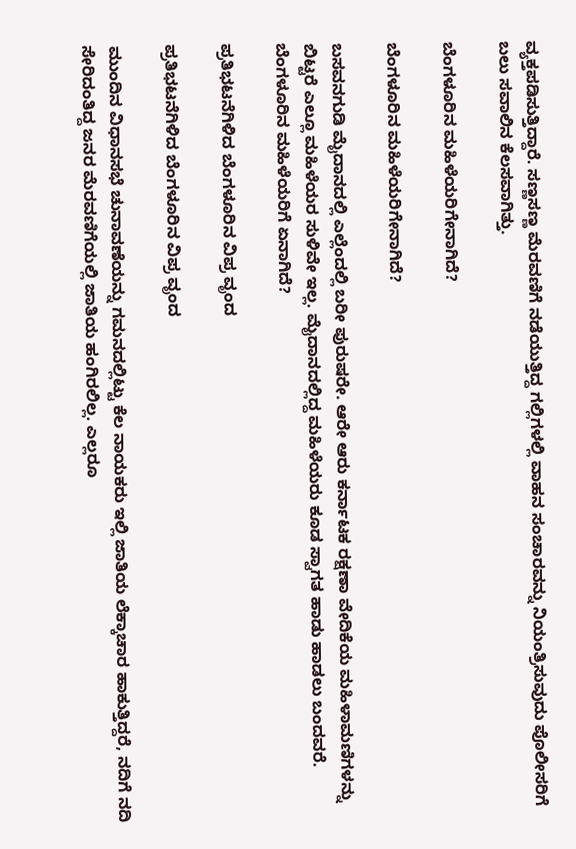ವ್ಯಕ್ತಪಡಿಸುತ್ತಿದ್ದಾರೆ. ಸಣ್ಣಸಣ್ಣ ಮೆರವಣಿಗೆ ನಡೆಯುತ್ತಿದ್ದ ಗಲ್ಲಿಗಳಲ್ಲಿ ವಾಹನ ಸಂಚಾರವನ್ನು ನಿಯಂತ್ರಿಸುವುದು ಪೊಲೀಸರಿಗೆ ಬಲು ಸವಾಲಿನ ಕೆಲಸವಾಗಿತ್ತು.

ಬೆಂಗಳೂರಿನ ಮಹಿಳೆಯರಿಗೇನಾಗಿದೆ?

ಬೆಂಗಳೂರಿನ ಮಹಿಳೆಯರಿಗೇನಾಗಿದೆ?

ಬಸವನಗುಡಿ ಮೈದಾನದಲ್ಲಿ ಎಲ್ಲೆಂದಲ್ಲಿ ಬರೀ ಪುರುಷರೇ. ಆರೇ ಆರು ಕರ್ನಾಟಕ ರಕ್ಷಣಾ ವೇದಿಕೆಯ ಮಹಿಳಾಮಣಿಗಳನ್ನು ಬಿಟ್ಟರೆ ಎಲ್ಲೂ ಮಹಿಳೆಯರ ಸುಳಿವೇ ಇಲ್ಲ. ಮೈದಾನದಲ್ಲಿದ್ದ ಮಹಿಳೆಯರು ಕೂಡ ಸ್ವಾಗತ ಹಾಡು ಹಾಡಲು ಬಂದವರೆ. ಬೆಂಗಳೂರಿನ ಮಹಿಳೆಯರಿಗೆ ಏನಾಗಿದೆ?

ಪ್ರತಿಭಟನೆಗಿಳಿದ ಬೆಂಗಳೂರಿನ ವಿಪ್ರ ವೃಂದ

ಪ್ರತಿಭಟನೆಗಿಳಿದ ಬೆಂಗಳೂರಿನ ವಿಪ್ರ ವೃಂದ

ಮುಂದಿನ ವಿಧಾನಸಭೆ ಚುನಾವಣೆಯನ್ನು ಗಮನದಲ್ಲಿಟ್ಟು ಕೆಲ ನಾಯಕರು ಇಲ್ಲಿ ಜಾತಿಯ ಲೆಕ್ಕಾಚಾರ ಹಾಕುತ್ತಿದ್ದರೆ, ನದಿಗೆ ನದಿ ಸೇರಿದಂತಿದ್ದ ಜನರ ಮೆರವಣಿಗೆಯಲ್ಲಿ ಜಾತಿಯ ಹಂಗಿರಲಿಲ್ಲ. ಎಲ್ಲರೂ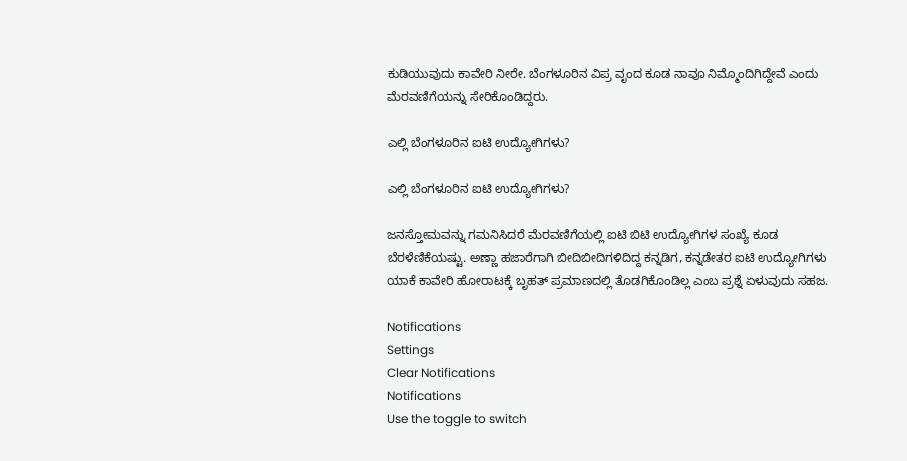ಕುಡಿಯುವುದು ಕಾವೇರಿ ನೀರೇ. ಬೆಂಗಳೂರಿನ ವಿಪ್ರ ವೃಂದ ಕೂಡ ನಾವೂ ನಿಮ್ಮೊಂದಿಗಿದ್ದೇವೆ ಎಂದು ಮೆರವಣಿಗೆಯನ್ನು ಸೇರಿಕೊಂಡಿದ್ದರು.

ಎಲ್ಲಿ ಬೆಂಗಳೂರಿನ ಐಟಿ ಉದ್ಯೋಗಿಗಳು?

ಎಲ್ಲಿ ಬೆಂಗಳೂರಿನ ಐಟಿ ಉದ್ಯೋಗಿಗಳು?

ಜನಸ್ತೋಮವನ್ನು ಗಮನಿಸಿದರೆ ಮೆರವಣಿಗೆಯಲ್ಲಿ ಐಟಿ ಬಿಟಿ ಉದ್ಯೋಗಿಗಳ ಸಂಖ್ಯೆ ಕೂಡ ಬೆರಳೆಣಿಕೆಯಷ್ಟು. ಅಣ್ಣಾ ಹಜಾರೆಗಾಗಿ ಬೀದಿಬೀದಿಗಳಿದಿದ್ದ ಕನ್ನಡಿಗ, ಕನ್ನಡೇತರ ಐಟಿ ಉದ್ಯೋಗಿಗಳು ಯಾಕೆ ಕಾವೇರಿ ಹೋರಾಟಕ್ಕೆ ಬೃಹತ್ ಪ್ರಮಾಣದಲ್ಲಿ ತೊಡಗಿಕೊಂಡಿಲ್ಲ ಎಂಬ ಪ್ರಶ್ನೆ ಏಳುವುದು ಸಹಜ.

Notifications
Settings
Clear Notifications
Notifications
Use the toggle to switch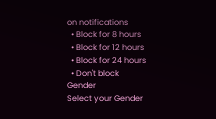on notifications
  • Block for 8 hours
  • Block for 12 hours
  • Block for 24 hours
  • Don't block
Gender
Select your Gender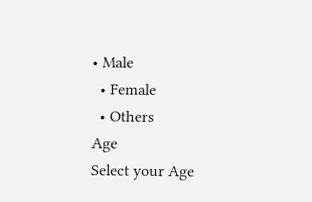• Male
  • Female
  • Others
Age
Select your Age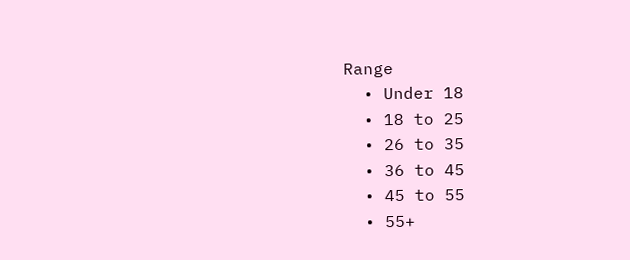Range
  • Under 18
  • 18 to 25
  • 26 to 35
  • 36 to 45
  • 45 to 55
  • 55+